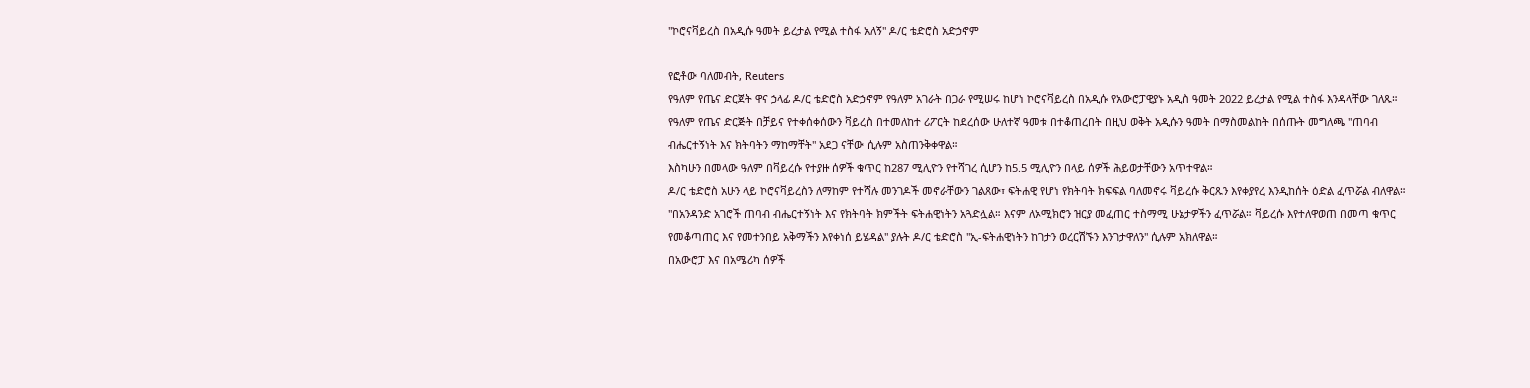"ኮሮናቫይረስ በአዲሱ ዓመት ይረታል የሚል ተስፋ አለኝ" ዶ/ር ቴድሮስ አድኃኖም

የፎቶው ባለመብት, Reuters
የዓለም የጤና ድርጀት ዋና ኃላፊ ዶ/ር ቴድሮስ አድኃኖም የዓለም አገራት በጋራ የሚሠሩ ከሆነ ኮሮናቫይረስ በአዲሱ የአውሮፓዊያኑ አዲስ ዓመት 2022 ይረታል የሚል ተስፋ እንዳላቸው ገለጹ።
የዓለም የጤና ድርጅት በቻይና የተቀሰቀሰውን ቫይረስ በተመለከተ ሪፖርት ከደረሰው ሁለተኛ ዓመቱ በተቆጠረበት በዚህ ወቅት አዲሱን ዓመት በማስመልከት በሰጡት መግለጫ "ጠባብ ብሔርተኝነት እና ክትባትን ማከማቸት" አደጋ ናቸው ሲሉም አስጠንቅቀዋል።
እስካሁን በመላው ዓለም በቫይረሱ የተያዙ ሰዎች ቁጥር ከ287 ሚሊዮን የተሻገረ ሲሆን ከ5.5 ሚሊዮን በላይ ሰዎች ሕይወታቸውን አጥተዋል።
ዶ/ር ቴድሮስ አሁን ላይ ኮሮናቫይረስን ለማከም የተሻሉ መንገዶች መኖራቸውን ገልጸው፣ ፍትሐዊ የሆነ የክትባት ክፍፍል ባለመኖሩ ቫይረሱ ቅርጹን እየቀያየረ እንዲከሰት ዕድል ፈጥሯል ብለዋል።
"በአንዳንድ አገሮች ጠባብ ብሔርተኝነት እና የክትባት ክምችት ፍትሐዊነትን አጓድሏል። እናም ለኦሚክሮን ዝርያ መፈጠር ተስማሚ ሁኔታዎችን ፈጥሯል። ቫይረሱ እየተለዋወጠ በመጣ ቁጥር የመቆጣጠር እና የመተንበይ አቅማችን እየቀነሰ ይሄዳል" ያሉት ዶ/ር ቴድሮስ "ኢ-ፍትሐዊነትን ከገታን ወረርሽኙን እንገታዋለን" ሲሉም አክለዋል።
በአውሮፓ እና በአሜሪካ ሰዎች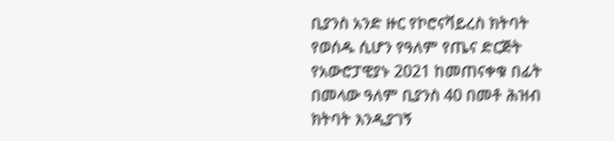ቢያንስ አንድ ዙር የኮሮናቫይረስ ክትባት የወሰዱ ሲሆን የዓለም የጤና ድርጅት የአውሮፓዊያኑ 2021 ከመጠናቀቁ በፊት በመላው ዓለም ቢያንስ 40 በመቶ ሕዝብ ክትባት እንዲያገኝ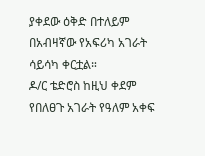ያቀደው ዕቅድ በተለይም በአብዛኛው የአፍሪካ አገራት ሳይሳካ ቀርቷል።
ዶ/ር ቴድሮስ ከዚህ ቀደም የበለፀጉ አገራት የዓለም አቀፍ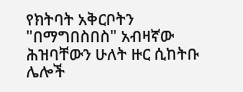የክትባት አቅርቦትን "በማግበስበስ" አብዛኛው ሕዝባቸውን ሁለት ዙር ሲከትቡ ሌሎች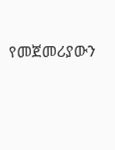የመጀመሪያውን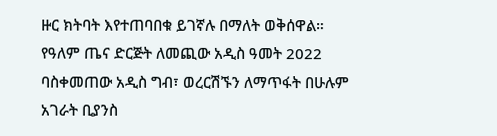ዙር ክትባት እየተጠባበቁ ይገኛሉ በማለት ወቅሰዋል።
የዓለም ጤና ድርጅት ለመጪው አዲስ ዓመት 2022 ባስቀመጠው አዲስ ግብ፣ ወረርሽኙን ለማጥፋት በሁሉም አገራት ቢያንስ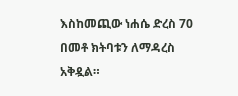እስከመጪው ነሐሴ ድረስ 70 በመቶ ክትባቱን ለማዳረስ አቅዷል።